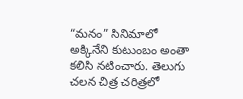“మనం” సినిమాలో అక్కినేని కుటుంబం అంతా కలిసి నటించారు. తెలుగు చలన చిత్ర చరిత్రలో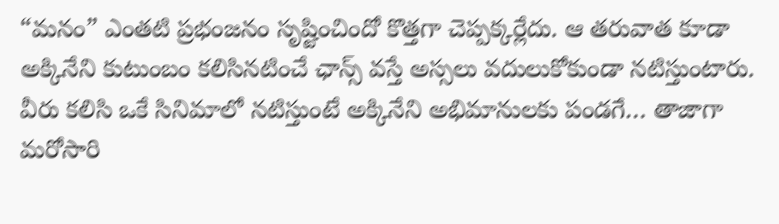“మనం” ఎంతటి ప్రభంజనం సృష్టించిందో కొత్తగా చెప్పక్కర్లేదు. ఆ తరువాత కూడా అక్కినేని కుటుంబం కలిసినటించే ఛాన్స్ వస్తే అస్సలు వదులుకోకుండా నటిస్తుంటారు. వీరు కలిసి ఒకే సినిమాలో నటిస్తుంటే అక్కినేని అభిమానులకు పండగే… తాజాగా మరోసారి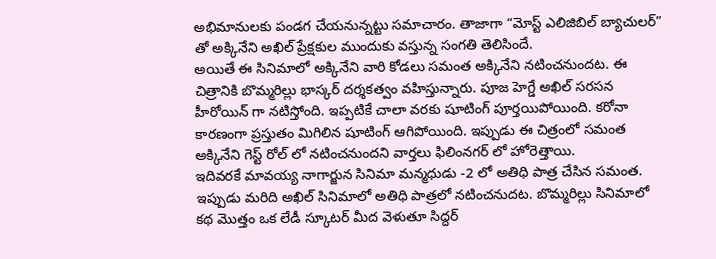అభిమానులకు పండగ చేయనున్నట్టు సమాచారం. తాజాగా “మోస్ట్ ఎలిజిబిల్ బ్యాచులర్” తో అక్కినేని అఖిల్ ప్రేక్షకుల ముందుకు వస్తున్న సంగతి తెలిసిందే.
అయితే ఈ సినిమాలో అక్కినేని వారి కోడలు సమంత అక్కినేని నటించనుందట. ఈ చిత్రానికి బొమ్మరిల్లు భాస్కర్ దర్శకత్వం వహిస్తున్నారు. పూజ హెగ్డే అఖిల్ సరసన హీరోయిన్ గా నటిస్తోంది. ఇప్పటికే చాలా వరకు షూటింగ్ పూర్తయిపోయింది. కరోనా కారణంగా ప్రస్తుతం మిగిలిన షూటింగ్ ఆగిపోయింది. ఇప్పుడు ఈ చిత్రంలో సమంత అక్కినేని గెస్ట్ రోల్ లో నటించనుందని వార్తలు ఫిలింనగర్ లో హోరెత్తాయి.
ఇదివరకే మావయ్య నాగార్జున సినిమా మన్మధుడు -2 లో అతిధి పాత్ర చేసిన సమంత. ఇప్పుడు మరిది అఖిల్ సినిమాలో అతిధి పాత్రలో నటించనుదట. బొమ్మరిల్లు సినిమాలో కథ మొత్తం ఒక లేడీ స్కూటర్ మీద వెళుతూ సిద్దర్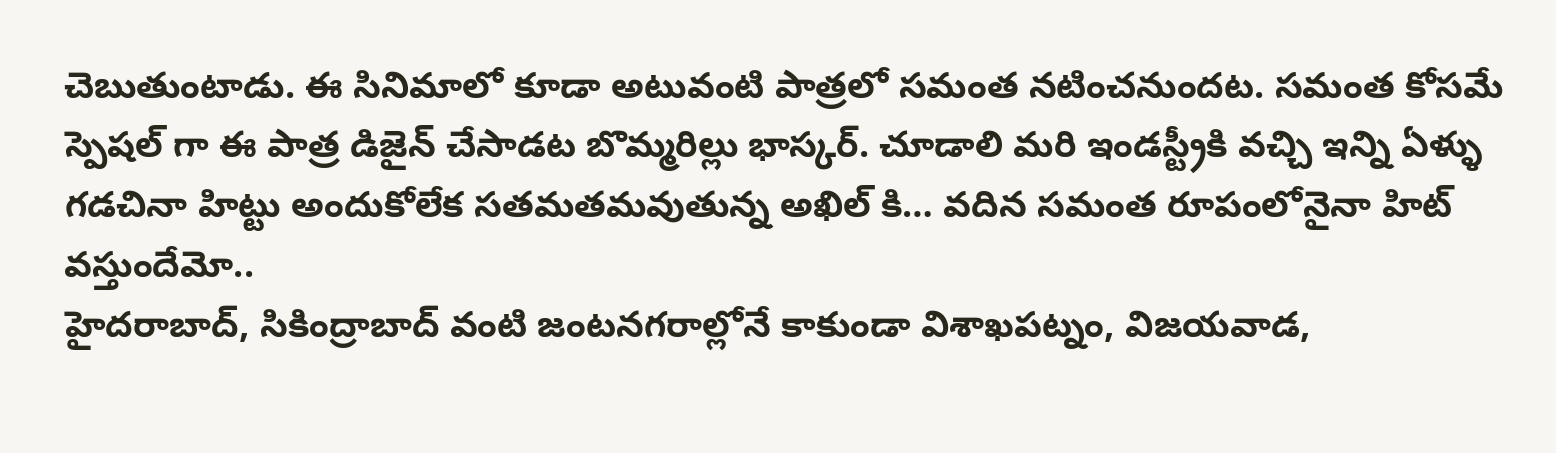చెబుతుంటాడు. ఈ సినిమాలో కూడా అటువంటి పాత్రలో సమంత నటించనుందట. సమంత కోసమే స్పెషల్ గా ఈ పాత్ర డిజైన్ చేసాడట బొమ్మరిల్లు భాస్కర్. చూడాలి మరి ఇండస్ట్రీకి వచ్చి ఇన్ని ఏళ్ళు గడచినా హిట్టు అందుకోలేక సతమతమవుతున్న అఖిల్ కి… వదిన సమంత రూపంలోనైనా హిట్ వస్తుందేమో..
హైదరాబాద్, సికింద్రాబాద్ వంటి జంటనగరాల్లోనే కాకుండా విశాఖపట్నం, విజయవాడ,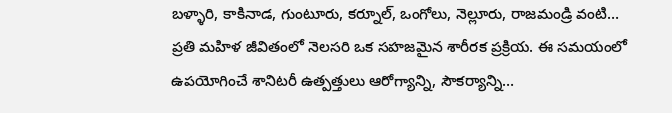బళ్ళారి, కాకినాడ, గుంటూరు, కర్నూల్, ఒంగోలు, నెల్లూరు, రాజమండ్రి వంటి…
ప్రతి మహిళ జీవితంలో నెలసరి ఒక సహజమైన శారీరక ప్రక్రియ. ఈ సమయంలో ఉపయోగించే శానిటరీ ఉత్పత్తులు ఆరోగ్యాన్ని, సౌకర్యాన్ని…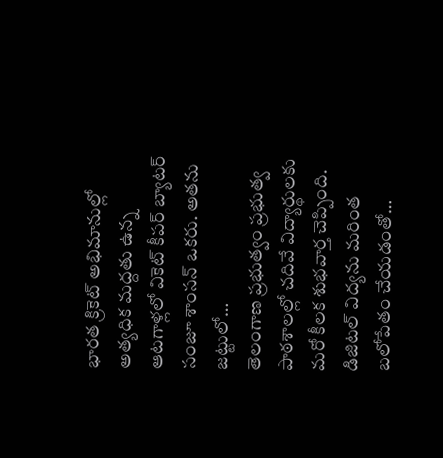భారత క్రికెట్ అభిమానుల్లో అత్యధిక మద్దతు ఉన్న ఆటగాళ్లలో వికెట్ కీపర్ బ్యాటర్ సంజూ శాంసన్ ఒకరు. అతను జట్టులో…
తెలంగాణ ప్రభుత్వం ప్రభుత్వ పాఠశాలల్లో చదివే విద్యార్థులకు మరో కీలక శుభవార్త చెప్పింది. డిజిటల్ విద్యను మరింత బలోపేతం చేయడంతో…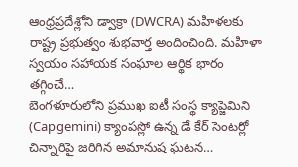ఆంధ్రప్రదేశ్లోని డ్వాక్రా (DWCRA) మహిళలకు రాష్ట్ర ప్రభుత్వం శుభవార్త అందించింది. మహిళా స్వయం సహాయక సంఘాల ఆర్థిక భారం తగ్గించే…
బెంగళూరులోని ప్రముఖ ఐటీ సంస్థ క్యాప్జెమిని (Capgemini) క్యాంపస్లో ఉన్న డే కేర్ సెంటర్లో చిన్నారిపై జరిగిన అమానుష ఘటన…